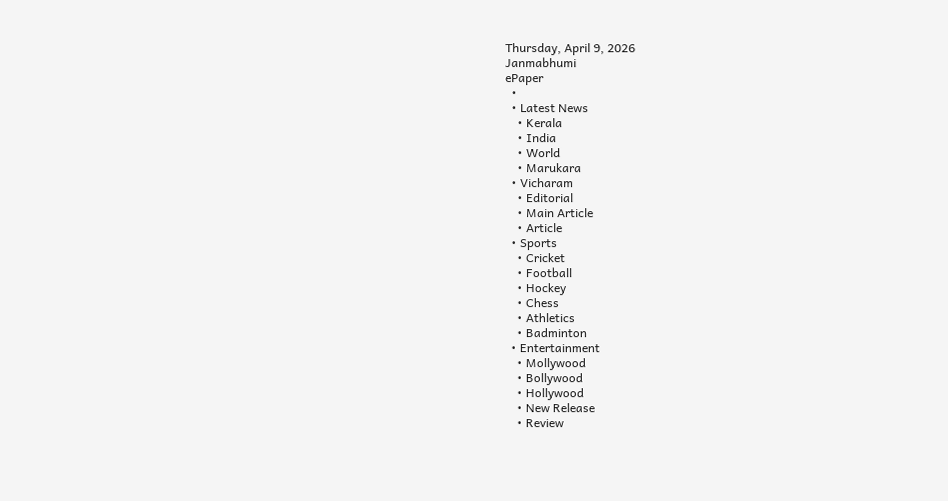Thursday, April 9, 2026
Janmabhumi
ePaper
  •
  • Latest News
    • Kerala
    • India
    • World
    • Marukara
  • Vicharam
    • Editorial
    • Main Article
    • Article
  • Sports
    • Cricket
    • Football
    • Hockey
    • Chess
    • Athletics
    • Badminton
  • Entertainment
    • Mollywood
    • Bollywood
    • Hollywood
    • New Release
    • Review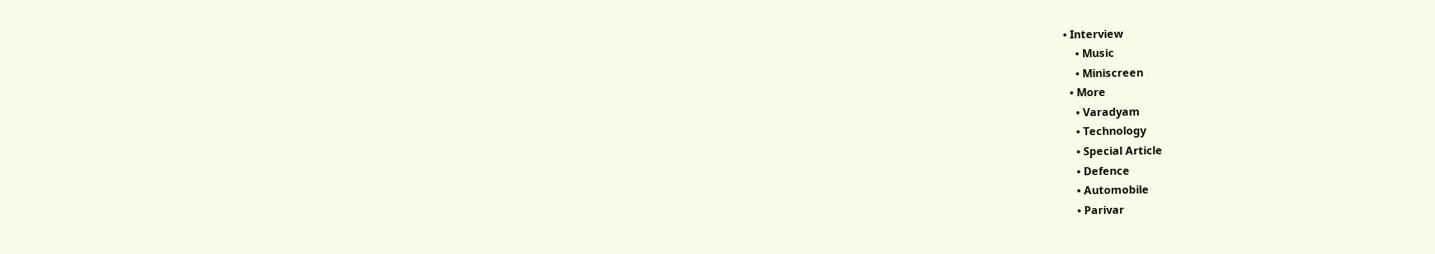• Interview
    • Music
    • Miniscreen
  • More
    • Varadyam
    • Technology
    • Special Article
    • Defence
    • Automobile
    • Parivar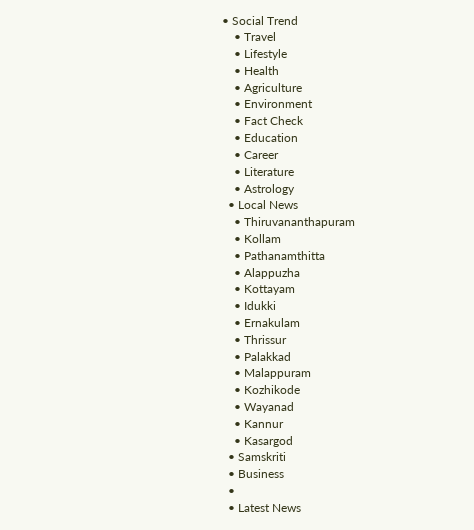• Social Trend
    • Travel
    • Lifestyle
    • Health
    • Agriculture
    • Environment
    • Fact Check
    • Education
    • Career
    • Literature
    • Astrology
  • Local News
    • Thiruvananthapuram
    • Kollam
    • Pathanamthitta
    • Alappuzha
    • Kottayam
    • Idukki
    • Ernakulam
    • Thrissur
    • Palakkad
    • Malappuram
    • Kozhikode
    • Wayanad
    • Kannur
    • Kasargod
  • Samskriti
  • Business
  •
  • Latest News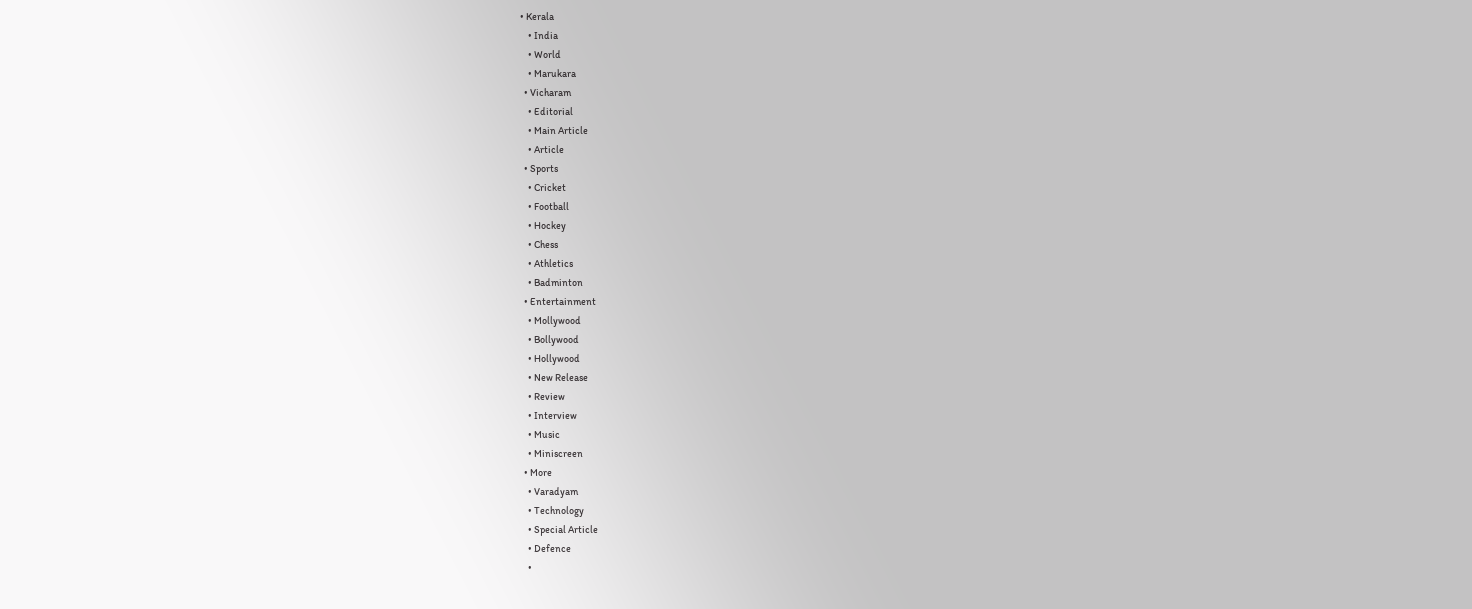• Kerala
    • India
    • World
    • Marukara
  • Vicharam
    • Editorial
    • Main Article
    • Article
  • Sports
    • Cricket
    • Football
    • Hockey
    • Chess
    • Athletics
    • Badminton
  • Entertainment
    • Mollywood
    • Bollywood
    • Hollywood
    • New Release
    • Review
    • Interview
    • Music
    • Miniscreen
  • More
    • Varadyam
    • Technology
    • Special Article
    • Defence
    •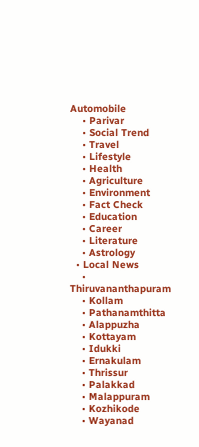Automobile
    • Parivar
    • Social Trend
    • Travel
    • Lifestyle
    • Health
    • Agriculture
    • Environment
    • Fact Check
    • Education
    • Career
    • Literature
    • Astrology
  • Local News
    • Thiruvananthapuram
    • Kollam
    • Pathanamthitta
    • Alappuzha
    • Kottayam
    • Idukki
    • Ernakulam
    • Thrissur
    • Palakkad
    • Malappuram
    • Kozhikode
    • Wayanad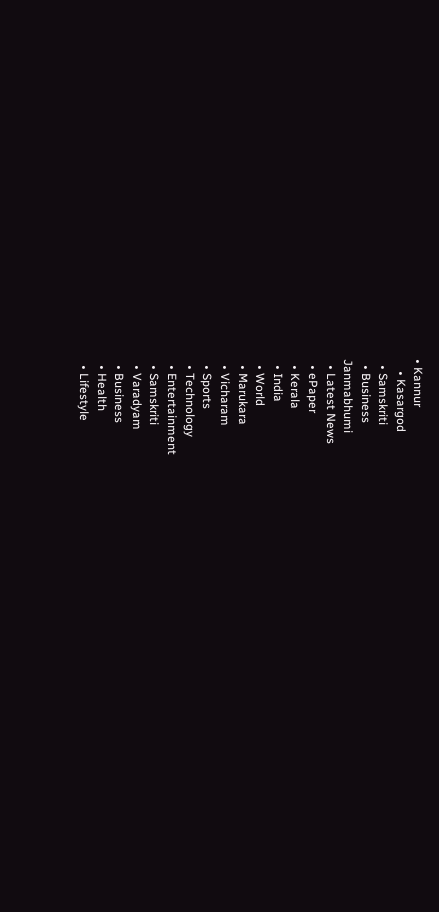• Kannur
    • Kasargod
  • Samskriti
  • Business
Janmabhumi
  • Latest News
  • ePaper
  • Kerala
  • India
  • World
  • Marukara
  • Vicharam
  • Sports
  • Technology
  • Entertainment
  • Samskriti
  • Varadyam
  • Business
  • Health
  • Lifestyle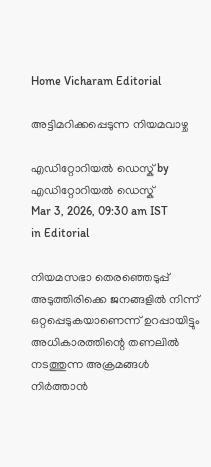Home Vicharam Editorial

അട്ടിമറിക്കപ്പെടുന്ന നിയമവാഴ്ച

എഡിറ്റോറിയൽ ഡെസ്ക് by എഡിറ്റോറിയൽ ഡെസ്ക്
Mar 3, 2026, 09:30 am IST
in Editorial

നിയമസഭാ തെരഞ്ഞെടുപ്പ് അടുത്തിരിക്കെ ജനങ്ങളില്‍ നിന്ന് ഒറ്റപ്പെടുകയാണെന്ന് ഉറപ്പായിട്ടും അധികാരത്തിന്റെ തണലില്‍ നടത്തുന്ന അക്രമങ്ങള്‍ നിര്‍ത്താന്‍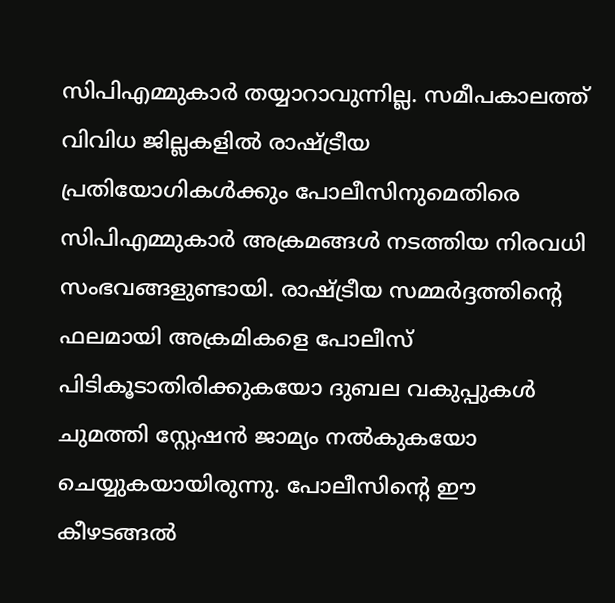സിപിഎമ്മുകാര്‍ തയ്യാറാവുന്നില്ല. സമീപകാലത്ത് വിവിധ ജില്ലകളില്‍ രാഷ്‌ട്രീയ പ്രതിയോഗികള്‍ക്കും പോലീസിനുമെതിരെ സിപിഎമ്മുകാര്‍ അക്രമങ്ങള്‍ നടത്തിയ നിരവധി സംഭവങ്ങളുണ്ടായി. രാഷ്‌ട്രീയ സമ്മര്‍ദ്ദത്തിന്റെ ഫലമായി അക്രമികളെ പോലീസ് പിടികൂടാതിരിക്കുകയോ ദുബല വകുപ്പുകള്‍ ചുമത്തി സ്റ്റേഷന്‍ ജാമ്യം നല്‍കുകയോ ചെയ്യുകയായിരുന്നു. പോലീസിന്റെ ഈ കീഴടങ്ങല്‍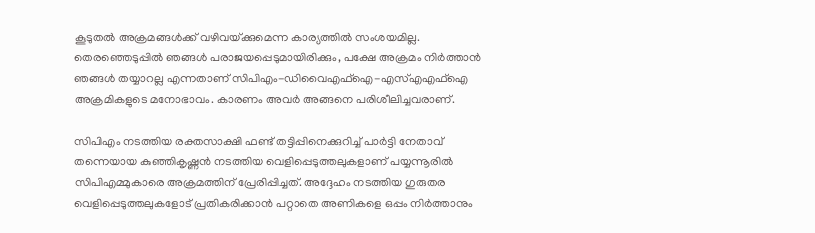കൂടുതല്‍ അക്രമങ്ങള്‍ക്ക് വഴിവയ്‌ക്കുമെന്ന കാര്യത്തില്‍ സംശയമില്ല. തെരഞ്ഞെടുപ്പില്‍ ഞങ്ങള്‍ പരാജയപ്പെടുമായിരിക്കും, പക്ഷേ അക്രമം നിര്‍ത്താന്‍ ഞങ്ങള്‍ തയ്യാറല്ല എന്നതാണ് സിപിഎം-ഡിവൈഎഫ്‌ഐ-എസ്എഎഫ്‌ഐ അക്രമികളുടെ മനോഭാവം. കാരണം അവര്‍ അങ്ങനെ പരിശീലിച്ചവരാണ്.

സിപിഎം നടത്തിയ രക്തസാക്ഷി ഫണ്ട് തട്ടിപ്പിനെക്കുറിച്ച് പാര്‍ട്ടി നേതാവ് തന്നെയായ കുഞ്ഞികൃഷ്ണന്‍ നടത്തിയ വെളിപ്പെടുത്തലുകളാണ് പയ്യന്നൂരില്‍ സിപിഎമ്മുകാരെ അക്രമത്തിന് പ്രേരിപ്പിച്ചത്. അദ്ദേഹം നടത്തിയ ഗുരുതര വെളിപ്പെടുത്തലുകളോട് പ്രതികരിക്കാന്‍ പറ്റാതെ അണികളെ ഒപ്പം നിര്‍ത്താനും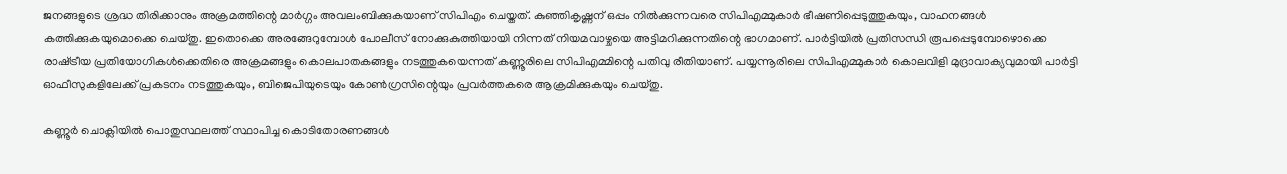ജനങ്ങളുടെ ശ്രദ്ധ തിരിക്കാനും അക്രമത്തിന്റെ മാര്‍ഗ്ഗം അവലംബിക്കുകയാണ് സിപിഎം ചെയ്തത്. കുഞ്ഞികൃഷ്ണന് ഒപ്പം നില്‍ക്കുന്നവരെ സിപിഎമ്മുകാര്‍ ഭീഷണിപ്പെടുത്തുകയും, വാഹനങ്ങള്‍ കത്തിക്കുകയുമൊക്കെ ചെയ്തു. ഇതൊക്കെ അരങ്ങേറുമ്പോള്‍ പോലീസ് നോക്കുകുത്തിയായി നിന്നത് നിയമവാഴ്ചയെ അട്ടിമറിക്കുന്നതിന്റെ ഭാഗമാണ്. പാര്‍ട്ടിയില്‍ പ്രതിസന്ധി രൂപപ്പെടുമ്പോഴൊക്കെ രാഷ്‌ട്രീയ പ്രതിയോഗികള്‍ക്കെതിരെ അക്രമങ്ങളും കൊലപാതകങ്ങളും നടത്തുകയെന്നത് കണ്ണൂരിലെ സിപിഎമ്മിന്റെ പതിവു രീതിയാണ്. പയ്യന്നൂരിലെ സിപിഎമ്മുകാര്‍ കൊലവിളി മുദ്രാവാക്യവുമായി പാര്‍ട്ടി ഓഫീസുകളിലേക്ക് പ്രകടനം നടത്തുകയും, ബിജെപിയുടെയും കോണ്‍ഗ്രസിന്റെയും പ്രവര്‍ത്തകരെ ആക്രമിക്കുകയും ചെയ്തു.

കണ്ണൂര്‍ ചൊക്ലിയില്‍ പൊതുസ്ഥലത്ത് സ്ഥാപിച്ച കൊടിതോരണങ്ങള്‍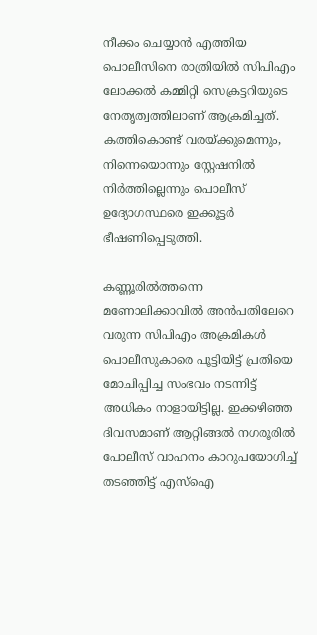നീക്കം ചെയ്യാന്‍ എത്തിയ പൊലീസിനെ രാത്രിയില്‍ സിപിഎം ലോക്കല്‍ കമ്മിറ്റി സെക്രട്ടറിയുടെ നേതൃത്വത്തിലാണ് ആക്രമിച്ചത്. കത്തികൊണ്ട് വരയ്‌ക്കുമെന്നും, നിന്നെയൊന്നും സ്റ്റേഷനില്‍ നിര്‍ത്തില്ലെന്നും പൊലീസ് ഉദ്യോഗസ്ഥരെ ഇക്കൂട്ടര്‍ ഭീഷണിപ്പെടുത്തി.

കണ്ണൂരില്‍ത്തന്നെ മണോലിക്കാവില്‍ അന്‍പതിലേറെ വരുന്ന സിപിഎം അക്രമികള്‍ പൊലീസുകാരെ പൂട്ടിയിട്ട് പ്രതിയെ മോചിപ്പിച്ച സംഭവം നടന്നിട്ട് അധികം നാളായിട്ടില്ല. ഇക്കഴിഞ്ഞ ദിവസമാണ് ആറ്റിങ്ങല്‍ നഗരൂരില്‍ പോലീസ് വാഹനം കാറുപയോഗിച്ച് തടഞ്ഞിട്ട് എസ്‌ഐ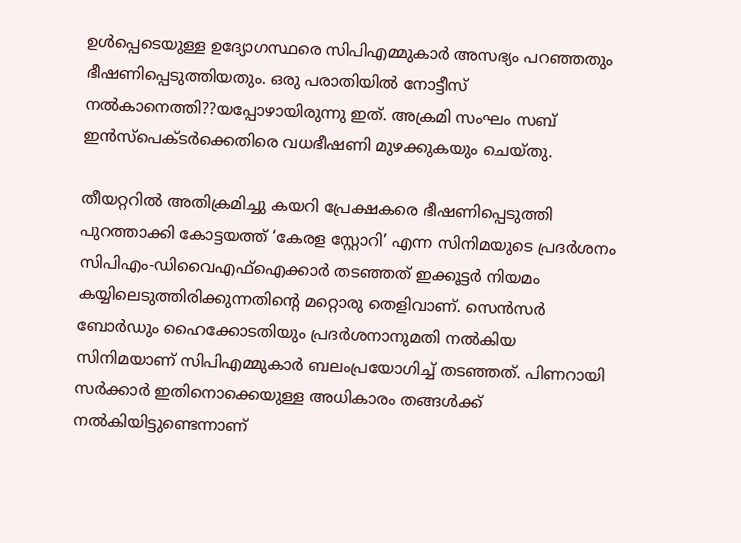ഉള്‍പ്പെടെയുള്ള ഉദ്യോഗസ്ഥരെ സിപിഎമ്മുകാര്‍ അസഭ്യം പറഞ്ഞതും ഭീഷണിപ്പെടുത്തിയതും. ഒരു പരാതിയില്‍ നോട്ടീസ് നല്‍കാനെത്തി??യപ്പോഴായിരുന്നു ഇത്. അക്രമി സംഘം സബ് ഇന്‍സ്പെക്ടര്‍ക്കെതിരെ വധഭീഷണി മുഴക്കുകയും ചെയ്തു.

തീയറ്ററില്‍ അതിക്രമിച്ചു കയറി പ്രേക്ഷകരെ ഭീഷണിപ്പെടുത്തി പുറത്താക്കി കോട്ടയത്ത് ‘കേരള സ്റ്റോറി’ എന്ന സിനിമയുടെ പ്രദര്‍ശനം സിപിഎം-ഡിവൈഎഫ്‌ഐക്കാര്‍ തടഞ്ഞത് ഇക്കൂട്ടര്‍ നിയമം കയ്യിലെടുത്തിരിക്കുന്നതിന്റെ മറ്റൊരു തെളിവാണ്. സെന്‍സര്‍ ബോര്‍ഡും ഹൈക്കോടതിയും പ്രദര്‍ശനാനുമതി നല്‍കിയ സിനിമയാണ് സിപിഎമ്മുകാര്‍ ബലംപ്രയോഗിച്ച് തടഞ്ഞത്. പിണറായി സര്‍ക്കാര്‍ ഇതിനൊക്കെയുള്ള അധികാരം തങ്ങള്‍ക്ക് നല്‍കിയിട്ടുണ്ടെന്നാണ്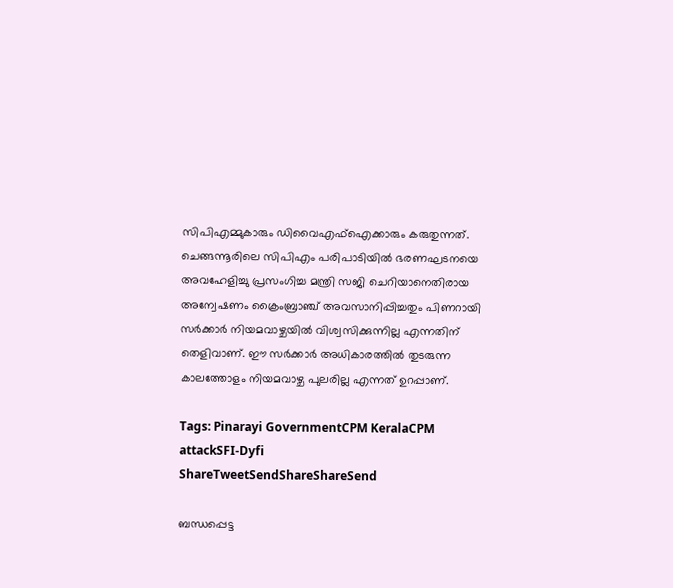സിപിഎമ്മുകാരും ഡിവൈഎഫ്‌ഐക്കാരും കരുതുന്നത്. ചെങ്ങന്നൂരിലെ സിപിഎം പരിപാടിയില്‍ ഭരണഘടനയെ അവഹേളിച്ചു പ്രസംഗിച്ച മന്ത്രി സജി ചെറിയാനെതിരായ അന്വേഷണം ക്രൈംബ്രാഞ്ച് അവസാനിപ്പിച്ചതും പിണറായി സര്‍ക്കാര്‍ നിയമവാഴ്ചയില്‍ വിശ്വസിക്കുന്നില്ല എന്നതിന് തെളിവാണ്. ഈ സര്‍ക്കാര്‍ അധികാരത്തില്‍ തുടരുന്ന കാലത്തോളം നിയമവാഴ്ച പുലരില്ല എന്നത് ഉറപ്പാണ്.

Tags: Pinarayi GovernmentCPM KeralaCPM attackSFI-Dyfi
ShareTweetSendShareShareSend

ബന്ധപ്പെട്ട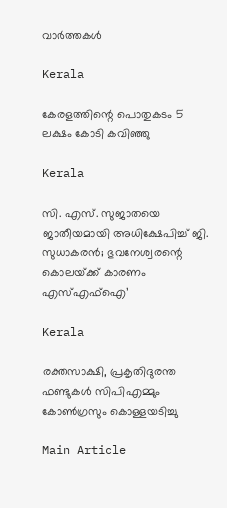വാര്‍ത്തകള്‍

Kerala

കേരളത്തിന്റെ പൊതുകടം 5 ലക്ഷം കോടി കവിഞ്ഞു

Kerala

സി. എസ്. സുജാതയെ ജാതീയമായി അധിക്ഷേപിച്ച് ജി. സുധാകരന്‍; ഭുവനേശ്വരന്റെ കൊലയ്‌ക്ക് കാരണം എസ്എഫ്ഐ’

Kerala

രക്തസാക്ഷി, പ്രകൃതിദുരന്ത ഫണ്ടുകള്‍ സിപിഎമ്മും കോണ്‍ഗ്രസും കൊള്ളയടിച്ചു

Main Article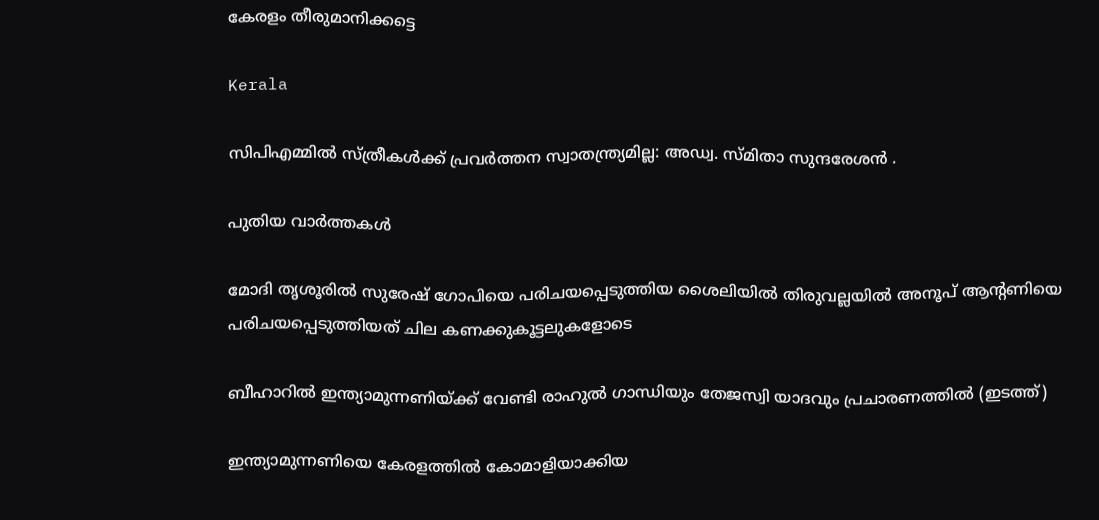കേരളം തീരുമാനിക്കട്ടെ

Kerala

സിപിഎമ്മില്‍ സ്ത്രീകള്‍ക്ക് പ്രവര്‍ത്തന സ്വാതന്ത്ര്യമില്ല: അഡ്വ. സ്മിതാ സുന്ദരേശന്‍ .

പുതിയ വാര്‍ത്തകള്‍

മോദി തൃശൂരില്‍ സുരേഷ് ഗോപിയെ പരിചയപ്പെടുത്തിയ ശൈലിയില്‍ തിരുവല്ലയില്‍ അനൂപ് ആന്‍റണിയെ പരിചയപ്പെടുത്തിയത് ചില കണക്കുകൂട്ടലുകളോടെ

ബീഹാറില്‍ ഇന്ത്യാമുന്നണിയ്ക്ക് വേണ്ടി രാഹുല്‍ ഗാന്ധിയും തേജസ്വി യാദവും പ്രചാരണത്തില്‍ (ഇടത്ത്)

ഇന്ത്യാമുന്നണിയെ കേരളത്തില്‍ കോമാളിയാക്കിയ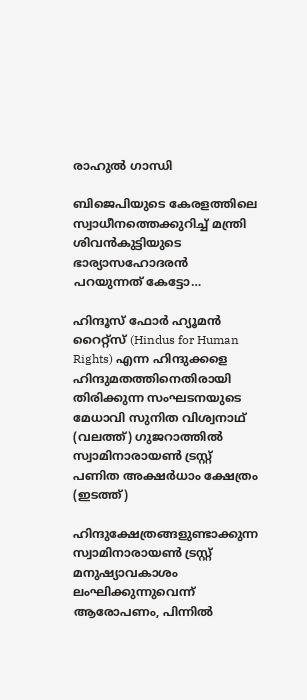രാഹുല്‍ ഗാന്ധി

ബിജെപിയുടെ കേരളത്തിലെ സ്വാധീനത്തെക്കുറിച്ച് മന്ത്രി ശിവന്‍കുട്ടിയുടെ ഭാര്യാസഹോദരന്‍ പറയുന്നത് കേട്ടോ…

ഹിന്ദൂസ് ഫോര്‍ ഹ്യൂമന്‍ റൈറ്റ്സ് (Hindus for Human Rights) എന്ന ഹിന്ദുക്കളെ ഹിന്ദുമതത്തിനെതിരായി തിരിക്കുന്ന സംഘടനയുടെ മേധാവി സുനിത വിശ്വനാഥ് (വലത്ത്) ഗുജറാത്തില്‍ സ്വാമിനാരായണ്‍ ട്രസ്റ്റ് പണിത അക്ഷര്‍ധാം ക്ഷേത്രം (ഇടത്ത്)

ഹിന്ദുക്ഷേത്രങ്ങളുണ്ടാക്കുന്ന സ്വാമിനാരായണ്‍ ട്രസ്റ്റ് മനുഷ്യാവകാശം ലംഘിക്കുന്നുവെന്ന് ആരോപണം, പിന്നില്‍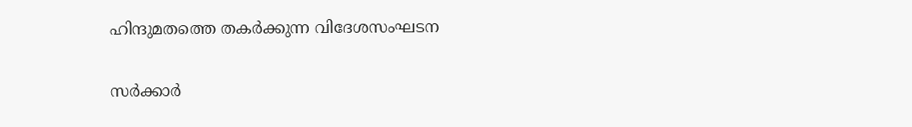ഹിന്ദുമതത്തെ തകര്‍ക്കുന്ന വിദേശസംഘടന

സര്‍ക്കാര്‍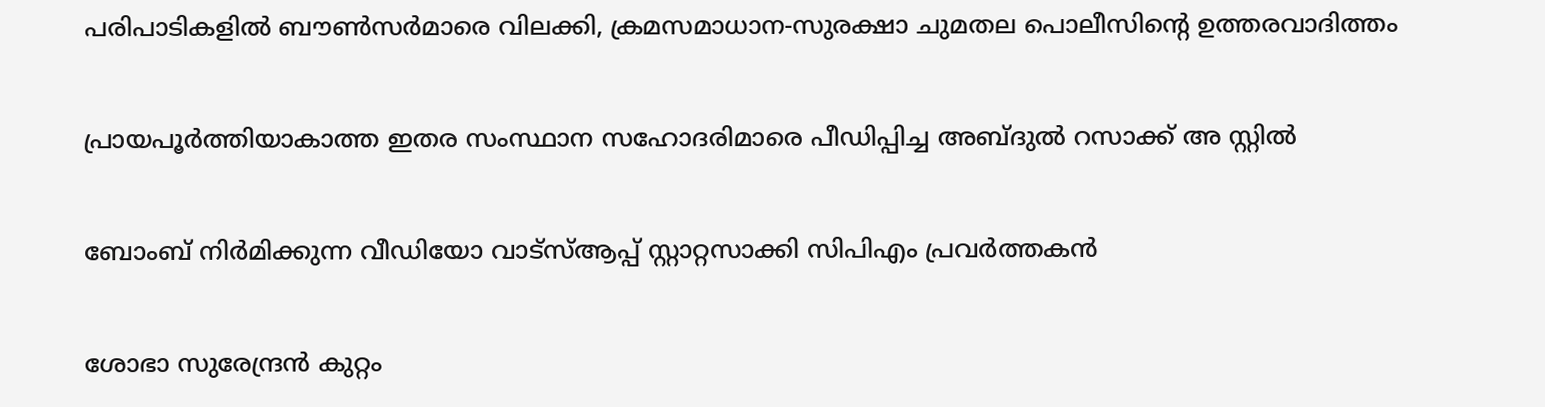പരിപാടികളില്‍ ബൗണ്‍സര്‍മാരെ വിലക്കി, ക്രമസമാധാന-സുരക്ഷാ ചുമതല പൊലീസിന്റെ ഉത്തരവാദിത്തം

പ്രായപൂര്‍ത്തിയാകാത്ത ഇതര സംസ്ഥാന സഹോദരിമാരെ പീഡിപ്പിച്ച അബ്ദുല്‍ റസാക്ക് അ സ്റ്റില്‍

ബോംബ് നിര്‍മിക്കുന്ന വീഡിയോ വാട്‌സ്ആപ്പ് സ്റ്റാറ്റസാക്കി സിപിഎം പ്രവര്‍ത്തകന്‍

ശോഭാ സുരേന്ദ്രന്‍ കുറ്റം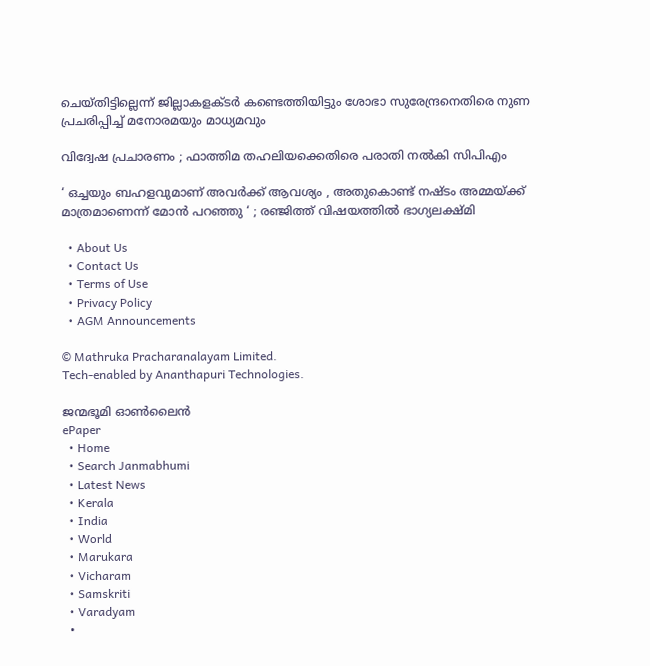ചെയ്തിട്ടില്ലെന്ന് ജില്ലാകളക്ടര്‍ കണ്ടെത്തിയിട്ടും ശോഭാ സുരേന്ദ്രനെതിരെ നുണ പ്രചരിപ്പിച്ച് മനോരമയും മാധ്യമവും

വിദ്വേഷ പ്രചാരണം ; ഫാത്തിമ തഹലിയക്കെതിരെ പരാതി നല്‍കി സിപിഎം

‘ ഒച്ചയും ബഹളവുമാണ് അവർക്ക് ആവശ്യം , അതുകൊണ്ട് നഷ്ടം അമ്മയ്‌ക്ക് മാത്രമാണെന്ന് മോൻ പറഞ്ഞു ‘ ; രഞ്ജിത്ത് വിഷയത്തിൽ ഭാഗ്യലക്ഷ്മി

  • About Us
  • Contact Us
  • Terms of Use
  • Privacy Policy
  • AGM Announcements

© Mathruka Pracharanalayam Limited.
Tech-enabled by Ananthapuri Technologies.

ജന്മഭൂമി ഓണ്‍ലൈന്‍
ePaper
  • Home
  • Search Janmabhumi
  • Latest News
  • Kerala
  • India
  • World
  • Marukara
  • Vicharam
  • Samskriti
  • Varadyam
  •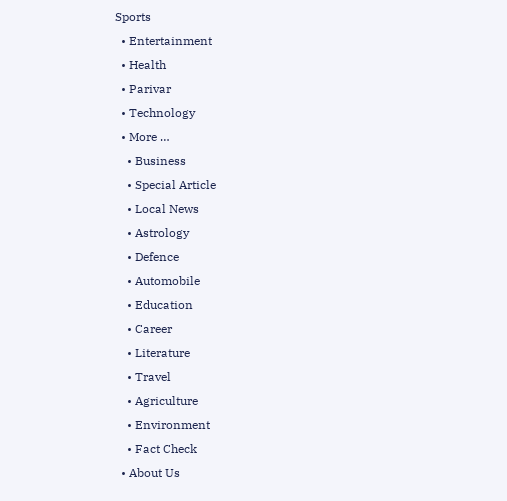Sports
  • Entertainment
  • Health
  • Parivar
  • Technology
  • More …
    • Business
    • Special Article
    • Local News
    • Astrology
    • Defence
    • Automobile
    • Education
    • Career
    • Literature
    • Travel
    • Agriculture
    • Environment
    • Fact Check
  • About Us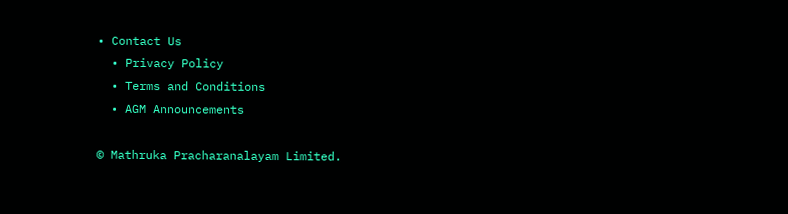• Contact Us
  • Privacy Policy
  • Terms and Conditions
  • AGM Announcements

© Mathruka Pracharanalayam Limited.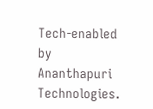Tech-enabled by Ananthapuri Technologies.